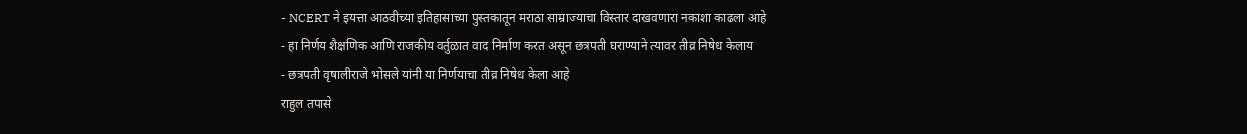- NCERT ने इयत्ता आठवीच्या इतिहासाच्या पुस्तकातून मराठा साम्राज्याचा विस्तार दाखवणारा नकाशा काढला आहे
- हा निर्णय शैक्षणिक आणि राजकीय वर्तुळात वाद निर्माण करत असून छत्रपती घराण्याने त्यावर तीव्र निषेध केलाय
- छत्रपती वृषालीराजे भोसले यांनी या निर्णयाचा तीव्र निषेध केला आहे
राहुल तपासे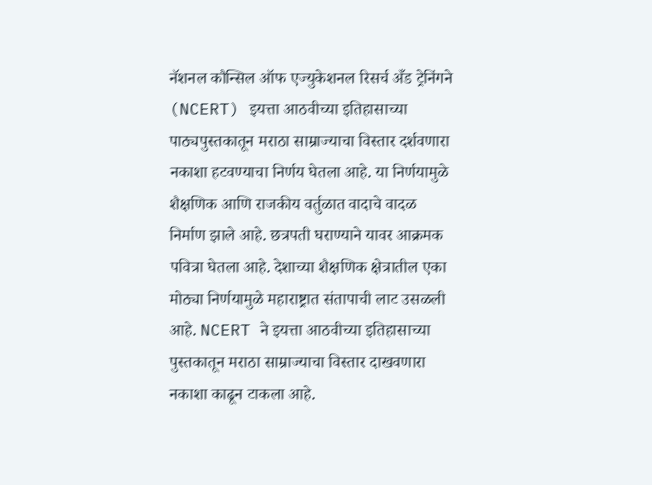नॅशनल कौन्सिल ऑफ एज्युकेशनल रिसर्च अँड ट्रेनिंगने (NCERT) इयत्ता आठवीच्या इतिहासाच्या पाठ्यपुस्तकातून मराठा साम्राज्याचा विस्तार दर्शवणारा नकाशा हटवण्याचा निर्णय घेतला आहे. या निर्णयामुळे शैक्षणिक आणि राजकीय वर्तुळात वादाचे वादळ निर्माण झाले आहे. छत्रपती घराण्याने यावर आक्रमक पवित्रा घेतला आहे. देशाच्या शैक्षणिक क्षेत्रातील एका मोठ्या निर्णयामुळे महाराष्ट्रात संतापाची लाट उसळली आहे. NCERT ने इयत्ता आठवीच्या इतिहासाच्या पुस्तकातून मराठा साम्राज्याचा विस्तार दाखवणारा नकाशा काढून टाकला आहे.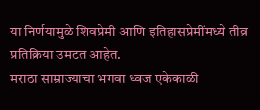या निर्णयामुळे शिवप्रेमी आणि इतिहासप्रेमींमध्ये तीव्र प्रतिक्रिया उमटत आहेत.
मराठा साम्राज्याचा भगवा ध्वज एकेकाळी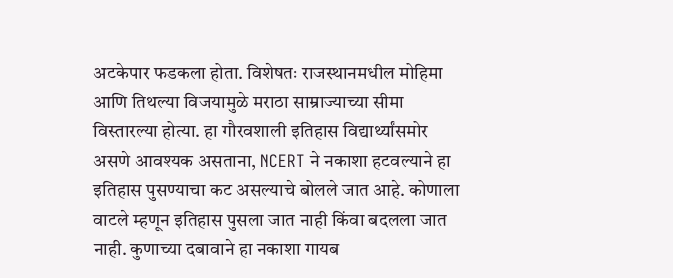अटकेपार फडकला होता. विशेषतः राजस्थानमधील मोहिमा आणि तिथल्या विजयामुळे मराठा साम्राज्याच्या सीमा विस्तारल्या होत्या. हा गौरवशाली इतिहास विद्यार्थ्यांसमोर असणे आवश्यक असताना, NCERT ने नकाशा हटवल्याने हा इतिहास पुसण्याचा कट असल्याचे बोलले जात आहे. कोणाला वाटले म्हणून इतिहास पुसला जात नाही किंवा बदलला जात नाही. कुणाच्या दबावाने हा नकाशा गायब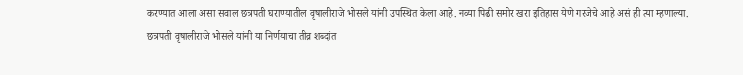करण्यात आला असा सवाल छत्रपती घराण्यातील वृषालीराजे भोसले यांनी उपस्थित केला आहे. नव्या पिढी समोर खरा इतिहास येणे गरजेचे आहे असं ही त्या म्हणाल्या.
छत्रपती वृषालीराजे भोसले यांनी या निर्णयाचा तीव्र शब्दांत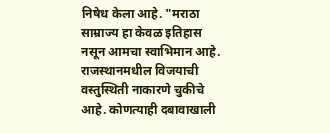निषेध केला आहे. "मराठा साम्राज्य हा केवळ इतिहास नसून आमचा स्वाभिमान आहे. राजस्थानमधील विजयाची वस्तुस्थिती नाकारणे चुकीचे आहे. कोणत्याही दबावाखाली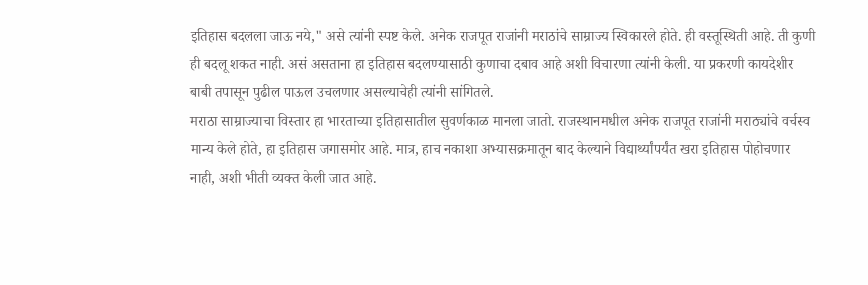इतिहास बदलला जाऊ नये," असे त्यांनी स्पष्ट केले. अनेक राजपूत राजांनी मराठांचे साम्राज्य स्विकारले होते. ही वस्तूस्थिती आहे. ती कुणी ही बदलू शकत नाही. असं असताना हा इतिहास बदलण्यासाठी कुणाचा दबाव आहे अशी विचारणा त्यांनी केली. या प्रकरणी कायदेशीर बाबी तपासून पुढील पाऊल उचलणार असल्याचेही त्यांनी सांगितले.
मराठा साम्राज्याचा विस्तार हा भारताच्या इतिहासातील सुवर्णकाळ मानला जातो. राजस्थानमधील अनेक राजपूत राजांनी मराठ्यांचे वर्चस्व मान्य केले होते, हा इतिहास जगासमोर आहे. मात्र, हाच नकाशा अभ्यासक्रमातून बाद केल्याने विद्यार्थ्यांपर्यंत खरा इतिहास पोहोचणार नाही, अशी भीती व्यक्त केली जात आहे.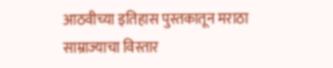आठवीच्या इतिहास पुस्तकातून मराठा साम्राज्याचा विस्तार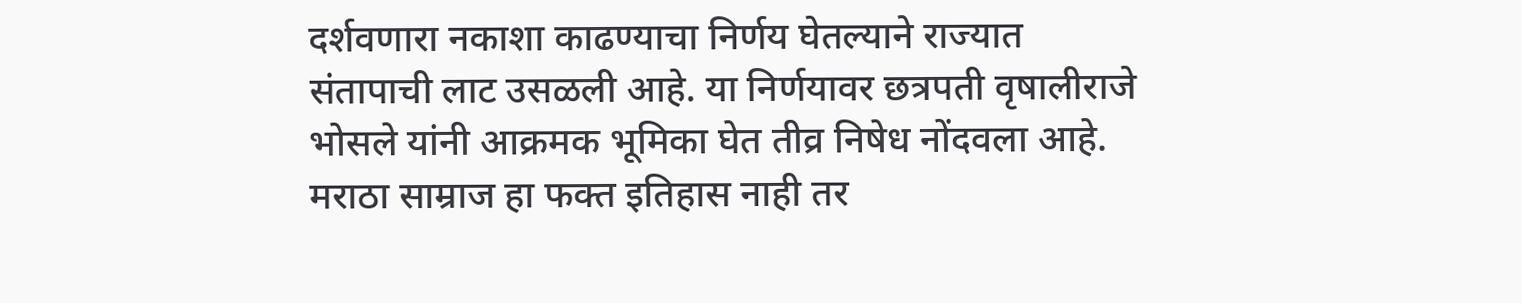दर्शवणारा नकाशा काढण्याचा निर्णय घेतल्याने राज्यात संतापाची लाट उसळली आहे. या निर्णयावर छत्रपती वृषालीराजे भोसले यांनी आक्रमक भूमिका घेत तीव्र निषेध नोंदवला आहे. मराठा साम्राज हा फक्त इतिहास नाही तर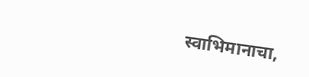स्वाभिमानाचा,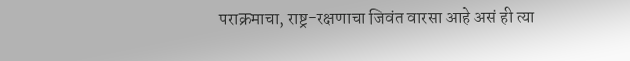पराक्रमाचा, राष्ट्र-रक्षणाचा जिवंत वारसा आहे असं ही त्या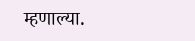म्हणाल्या.